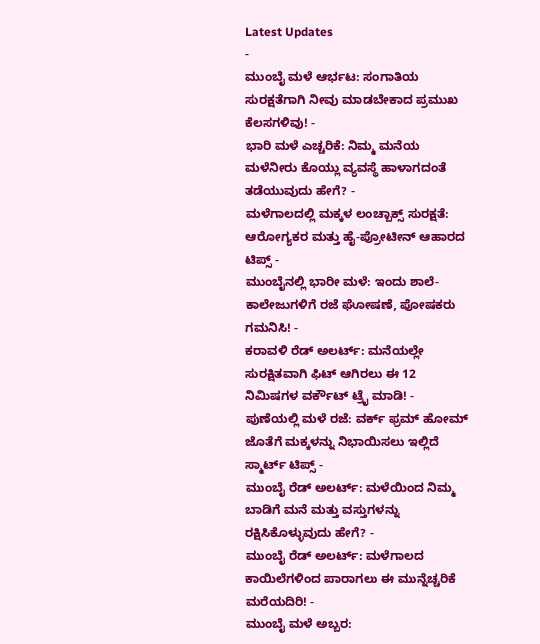Latest Updates
-
ಮುಂಬೈ ಮಳೆ ಆರ್ಭಟ: ಸಂಗಾತಿಯ ಸುರಕ್ಷತೆಗಾಗಿ ನೀವು ಮಾಡಬೇಕಾದ ಪ್ರಮುಖ ಕೆಲಸಗಳಿವು! -
ಭಾರಿ ಮಳೆ ಎಚ್ಚರಿಕೆ: ನಿಮ್ಮ ಮನೆಯ ಮಳೆನೀರು ಕೊಯ್ಲು ವ್ಯವಸ್ಥೆ ಹಾಳಾಗದಂತೆ ತಡೆಯುವುದು ಹೇಗೆ? -
ಮಳೆಗಾಲದಲ್ಲಿ ಮಕ್ಕಳ ಲಂಚ್ಬಾಕ್ಸ್ ಸುರಕ್ಷತೆ: ಆರೋಗ್ಯಕರ ಮತ್ತು ಹೈ-ಪ್ರೋಟೀನ್ ಆಹಾರದ ಟಿಪ್ಸ್ -
ಮುಂಬೈನಲ್ಲಿ ಭಾರೀ ಮಳೆ: ಇಂದು ಶಾಲೆ-ಕಾಲೇಜುಗಳಿಗೆ ರಜೆ ಘೋಷಣೆ, ಪೋಷಕರು ಗಮನಿಸಿ! -
ಕರಾವಳಿ ರೆಡ್ ಅಲರ್ಟ್: ಮನೆಯಲ್ಲೇ ಸುರಕ್ಷಿತವಾಗಿ ಫಿಟ್ ಆಗಿರಲು ಈ 12 ನಿಮಿಷಗಳ ವರ್ಕೌಟ್ ಟ್ರೈ ಮಾಡಿ! -
ಪುಣೆಯಲ್ಲಿ ಮಳೆ ರಜೆ: ವರ್ಕ್ ಫ್ರಮ್ ಹೋಮ್ ಜೊತೆಗೆ ಮಕ್ಕಳನ್ನು ನಿಭಾಯಿಸಲು ಇಲ್ಲಿದೆ ಸ್ಮಾರ್ಟ್ ಟಿಪ್ಸ್ -
ಮುಂಬೈ ರೆಡ್ ಅಲರ್ಟ್: ಮಳೆಯಿಂದ ನಿಮ್ಮ ಬಾಡಿಗೆ ಮನೆ ಮತ್ತು ವಸ್ತುಗಳನ್ನು ರಕ್ಷಿಸಿಕೊಳ್ಳುವುದು ಹೇಗೆ? -
ಮುಂಬೈ ರೆಡ್ ಅಲರ್ಟ್: ಮಳೆಗಾಲದ ಕಾಯಿಲೆಗಳಿಂದ ಪಾರಾಗಲು ಈ ಮುನ್ನೆಚ್ಚರಿಕೆ ಮರೆಯದಿರಿ! -
ಮುಂಬೈ ಮಳೆ ಅಬ್ಬರ: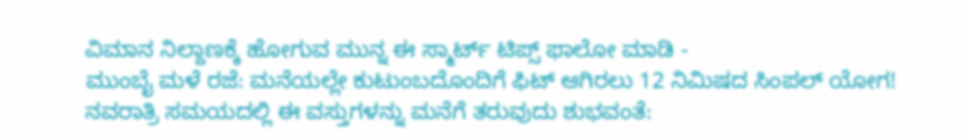ವಿಮಾನ ನಿಲ್ದಾಣಕ್ಕೆ ಹೋಗುವ ಮುನ್ನ ಈ ಸ್ಮಾರ್ಟ್ ಟಿಪ್ಸ್ ಫಾಲೋ ಮಾಡಿ -
ಮುಂಬೈ ಮಳೆ ರಜೆ: ಮನೆಯಲ್ಲೇ ಕುಟುಂಬದೊಂದಿಗೆ ಫಿಟ್ ಆಗಿರಲು 12 ನಿಮಿಷದ ಸಿಂಪಲ್ ಯೋಗ!
ನವರಾತ್ರಿ ಸಮಯದಲ್ಲಿ ಈ ವಸ್ತುಗಳನ್ನು ಮನೆಗೆ ತರುವುದು ಶುಭವಂತೆ: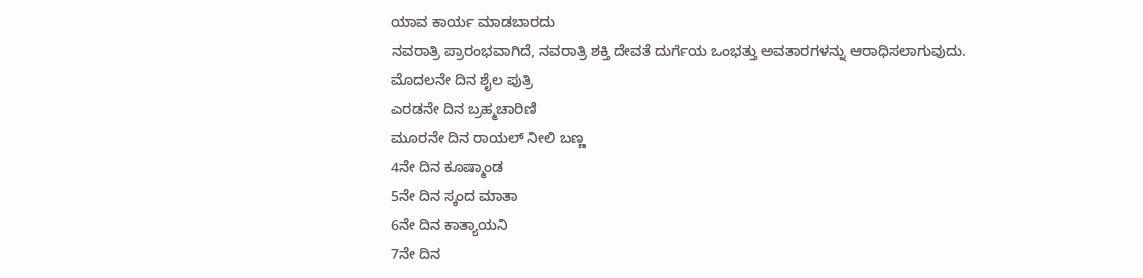ಯಾವ ಕಾರ್ಯ ಮಾಡಬಾರದು
ನವರಾತ್ರಿ ಪ್ರಾರಂಭವಾಗಿದೆ, ನವರಾತ್ರಿ ಶಕ್ತಿ ದೇವತೆ ದುರ್ಗೆಯ ಒಂಭತ್ತು ಅವತಾರಗಳನ್ನು ಆರಾಧಿಸಲಾಗುವುದು.
ಮೊದಲನೇ ದಿನ ಶೈಲ ಪುತ್ರಿ
ಎರಡನೇ ದಿನ ಬ್ರಹ್ಮಚಾರಿಣಿ
ಮೂರನೇ ದಿನ ರಾಯಲ್ ನೀಲಿ ಬಣ್ಣ
4ನೇ ದಿನ ಕೂಷ್ಮಾಂಡ
5ನೇ ದಿನ ಸ್ಕಂದ ಮಾತಾ
6ನೇ ದಿನ ಕಾತ್ಯಾಯನಿ
7ನೇ ದಿನ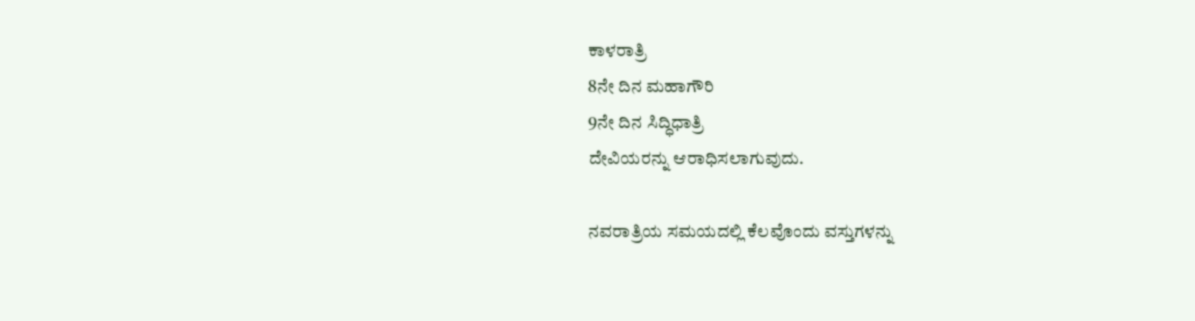ಕಾಳರಾತ್ರಿ
8ನೇ ದಿನ ಮಹಾಗೌರಿ
9ನೇ ದಿನ ಸಿದ್ಧಿಧಾತ್ರಿ
ದೇವಿಯರನ್ನು ಆರಾಧಿಸಲಾಗುವುದು.

ನವರಾತ್ರಿಯ ಸಮಯದಲ್ಲಿ ಕೆಲವೊಂದು ವಸ್ತುಗಳನ್ನು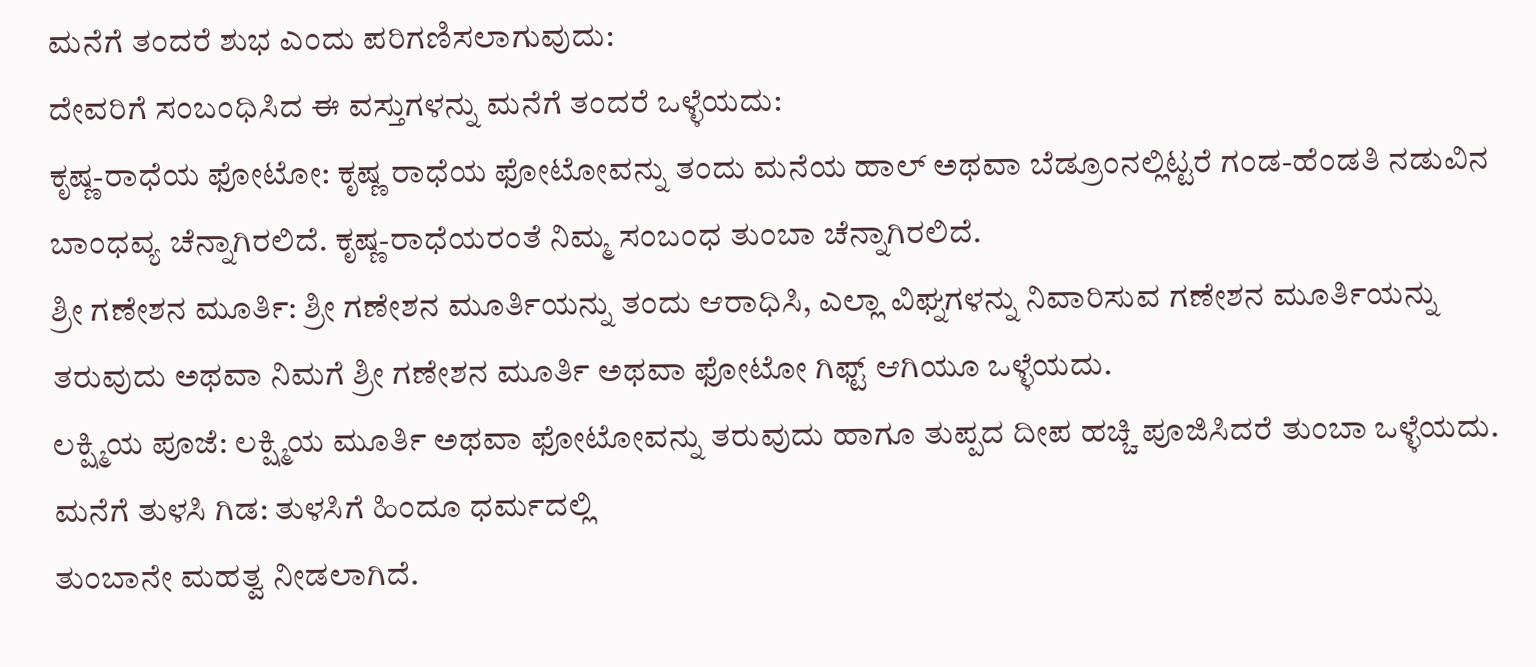ಮನೆಗೆ ತಂದರೆ ಶುಭ ಎಂದು ಪರಿಗಣಿಸಲಾಗುವುದು:
ದೇವರಿಗೆ ಸಂಬಂಧಿಸಿದ ಈ ವಸ್ತುಗಳನ್ನು ಮನೆಗೆ ತಂದರೆ ಒಳ್ಳೆಯದು:
ಕೃಷ್ಣ-ರಾಧೆಯ ಫೋಟೋ: ಕೃಷ್ಣ ರಾಧೆಯ ಫೋಟೋವನ್ನು ತಂದು ಮನೆಯ ಹಾಲ್ ಅಥವಾ ಬೆಡ್ರೂಂನಲ್ಲಿಟ್ಟರೆ ಗಂಡ-ಹೆಂಡತಿ ನಡುವಿನ ಬಾಂಧವ್ಯ ಚೆನ್ನಾಗಿರಲಿದೆ. ಕೃಷ್ಣ-ರಾಧೆಯರಂತೆ ನಿಮ್ಮ ಸಂಬಂಧ ತುಂಬಾ ಚೆನ್ನಾಗಿರಲಿದೆ.
ಶ್ರೀ ಗಣೇಶನ ಮೂರ್ತಿ: ಶ್ರೀ ಗಣೇಶನ ಮೂರ್ತಿಯನ್ನು ತಂದು ಆರಾಧಿಸಿ, ಎಲ್ಲಾ ವಿಘ್ನಗಳನ್ನು ನಿವಾರಿಸುವ ಗಣೇಶನ ಮೂರ್ತಿಯನ್ನು ತರುವುದು ಅಥವಾ ನಿಮಗೆ ಶ್ರೀ ಗಣೇಶನ ಮೂರ್ತಿ ಅಥವಾ ಫೋಟೋ ಗಿಫ್ಟ್ ಆಗಿಯೂ ಒಳ್ಳೆಯದು.
ಲಕ್ಷ್ಮಿಯ ಪೂಜೆ: ಲಕ್ಷ್ಮಿಯ ಮೂರ್ತಿ ಅಥವಾ ಫೋಟೋವನ್ನು ತರುವುದು ಹಾಗೂ ತುಪ್ಪದ ದೀಪ ಹಚ್ಚಿ ಪೂಜಿಸಿದರೆ ತುಂಬಾ ಒಳ್ಳೆಯದು.
ಮನೆಗೆ ತುಳಸಿ ಗಿಡ: ತುಳಸಿಗೆ ಹಿಂದೂ ಧರ್ಮದಲ್ಲಿ
ತುಂಬಾನೇ ಮಹತ್ವ ನೀಡಲಾಗಿದೆ.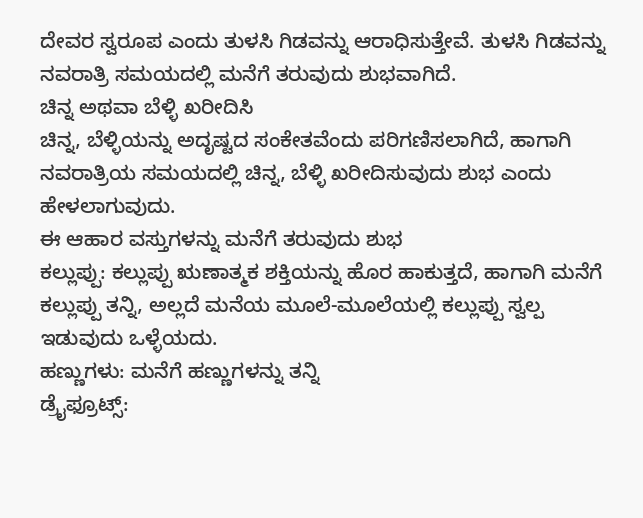ದೇವರ ಸ್ವರೂಪ ಎಂದು ತುಳಸಿ ಗಿಡವನ್ನು ಆರಾಧಿಸುತ್ತೇವೆ. ತುಳಸಿ ಗಿಡವನ್ನು ನವರಾತ್ರಿ ಸಮಯದಲ್ಲಿ ಮನೆಗೆ ತರುವುದು ಶುಭವಾಗಿದೆ.
ಚಿನ್ನ ಅಥವಾ ಬೆಳ್ಳಿ ಖರೀದಿಸಿ
ಚಿನ್ನ, ಬೆಳ್ಳಿಯನ್ನು ಅದೃಷ್ಟದ ಸಂಕೇತವೆಂದು ಪರಿಗಣಿಸಲಾಗಿದೆ, ಹಾಗಾಗಿ ನವರಾತ್ರಿಯ ಸಮಯದಲ್ಲಿ ಚಿನ್ನ, ಬೆಳ್ಳಿ ಖರೀದಿಸುವುದು ಶುಭ ಎಂದು ಹೇಳಲಾಗುವುದು.
ಈ ಆಹಾರ ವಸ್ತುಗಳನ್ನು ಮನೆಗೆ ತರುವುದು ಶುಭ
ಕಲ್ಲುಪ್ಪು: ಕಲ್ಲುಪ್ಪು ಋಣಾತ್ಮಕ ಶಕ್ತಿಯನ್ನು ಹೊರ ಹಾಕುತ್ತದೆ, ಹಾಗಾಗಿ ಮನೆಗೆ ಕಲ್ಲುಪ್ಪು ತನ್ನಿ, ಅಲ್ಲದೆ ಮನೆಯ ಮೂಲೆ-ಮೂಲೆಯಲ್ಲಿ ಕಲ್ಲುಪ್ಪು ಸ್ವಲ್ಪ ಇಡುವುದು ಒಳ್ಳೆಯದು.
ಹಣ್ಣುಗಳು: ಮನೆಗೆ ಹಣ್ಣುಗಳನ್ನು ತನ್ನಿ
ಡ್ರೈಫ್ರೂಟ್ಸ್: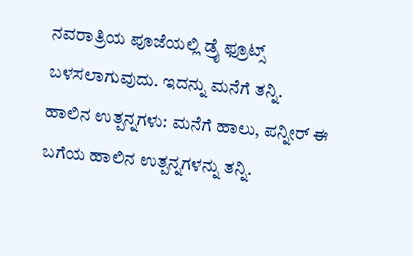ನವರಾತ್ರಿಯ ಪೂಜೆಯಲ್ಲಿ ಡ್ರೈ ಫ್ರೂಟ್ಸ್ ಬಳಸಲಾಗುವುದು. ಇದನ್ನು ಮನೆಗೆ ತನ್ನಿ.
ಹಾಲಿನ ಉತ್ಪನ್ನಗಳು: ಮನೆಗೆ ಹಾಲು, ಪನ್ನೀರ್ ಈ ಬಗೆಯ ಹಾಲಿನ ಉತ್ಪನ್ನಗಳನ್ನು ತನ್ನಿ.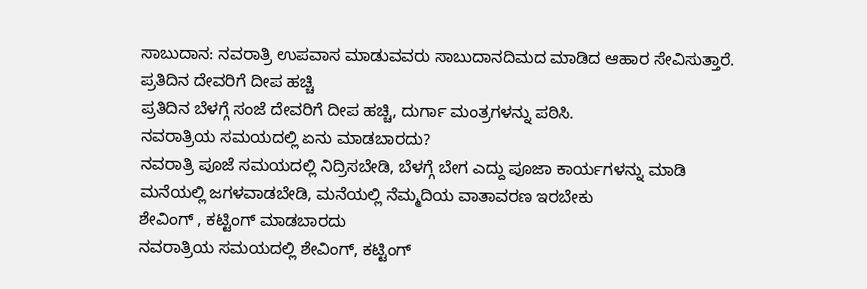ಸಾಬುದಾನ: ನವರಾತ್ರಿ ಉಪವಾಸ ಮಾಡುವವರು ಸಾಬುದಾನದಿಮದ ಮಾಡಿದ ಆಹಾರ ಸೇವಿಸುತ್ತಾರೆ.
ಪ್ರತಿದಿನ ದೇವರಿಗೆ ದೀಪ ಹಚ್ಚಿ
ಪ್ರತಿದಿನ ಬೆಳಗ್ಗೆ ಸಂಜೆ ದೇವರಿಗೆ ದೀಪ ಹಚ್ಚಿ, ದುರ್ಗಾ ಮಂತ್ರಗಳನ್ನು ಪಠಿಸಿ.
ನವರಾತ್ರಿಯ ಸಮಯದಲ್ಲಿ ಏನು ಮಾಡಬಾರದು?
ನವರಾತ್ರಿ ಪೂಜೆ ಸಮಯದಲ್ಲಿ ನಿದ್ರಿಸಬೇಡಿ, ಬೆಳಗ್ಗೆ ಬೇಗ ಎದ್ದು ಪೂಜಾ ಕಾರ್ಯಗಳನ್ನು ಮಾಡಿ
ಮನೆಯಲ್ಲಿ ಜಗಳವಾಡಬೇಡಿ, ಮನೆಯಲ್ಲಿ ನೆಮ್ಮದಿಯ ವಾತಾವರಣ ಇರಬೇಕು
ಶೇವಿಂಗ್ , ಕಟ್ಟಿಂಗ್ ಮಾಡಬಾರದು
ನವರಾತ್ರಿಯ ಸಮಯದಲ್ಲಿ ಶೇವಿಂಗ್, ಕಟ್ಟಿಂಗ್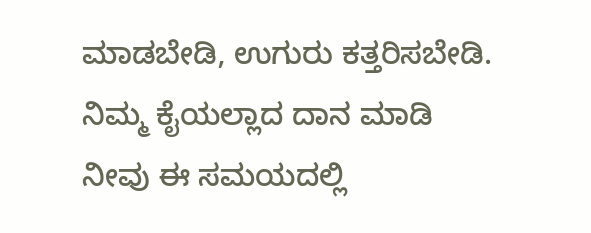ಮಾಡಬೇಡಿ, ಉಗುರು ಕತ್ತರಿಸಬೇಡಿ.
ನಿಮ್ಮ ಕೈಯಲ್ಲಾದ ದಾನ ಮಾಡಿ
ನೀವು ಈ ಸಮಯದಲ್ಲಿ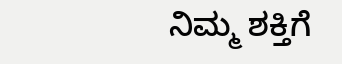ನಿಮ್ಮ ಶಕ್ತಿಗೆ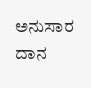ಅನುಸಾರ ದಾನ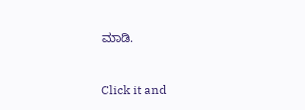ಮಾಡಿ.



Click it and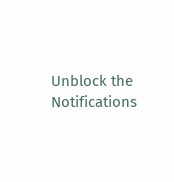Unblock the Notifications